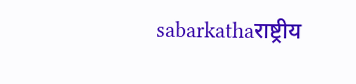sabarkathaराष्ट्रीय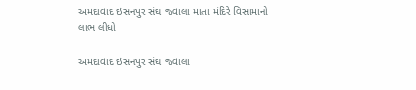અમદાવાદ ઇસનપુર સંઘ જ્વાલા માતા મંદિરે વિસામાનો લાભ લીધો

અમદાવાદ ઇસનપુર સંઘ જ્વાલા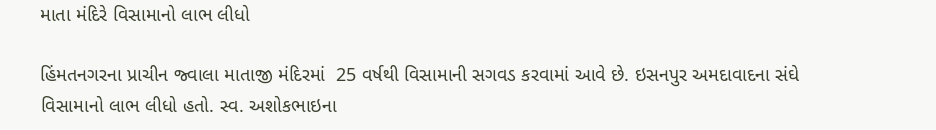માતા મંદિરે વિસામાનો લાભ લીધો

હિંમતનગરના પ્રાચીન જ્વાલા માતાજી મંદિરમાં  25 વર્ષથી વિસામાની સગવડ કરવામાં આવે છે. ઇસનપુર અમદાવાદના સંઘે વિસામાનો લાભ લીધો હતો. સ્વ. અશોકભાઇના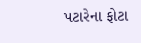પટારેના ફોટા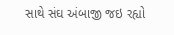સાથે સંઘ અંબાજી જઇ રહ્યો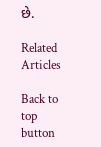છે.

Related Articles

Back to top button